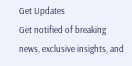Get Updates
Get notified of breaking news, exclusive insights, and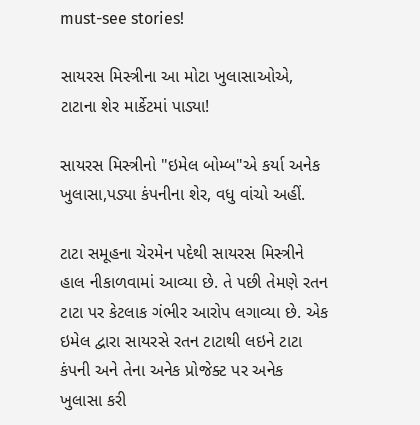must-see stories!

સાયરસ મિસ્ત્રીના આ મોટા ખુલાસાઓએ, ટાટાના શેર માર્કેટમાં પાડ્યા!

સાયરસ મિસ્ત્રીનો "ઇમેલ બોમ્બ"એ કર્યા અનેક ખુલાસા,પડ્યા કંપનીના શેર, વધુ વાંચો અહીં.

ટાટા સમૂહના ચેરમેન પદેથી સાયરસ મિસ્ત્રીને હાલ નીકાળવામાં આવ્યા છે. તે પછી તેમણે રતન ટાટા પર કેટલાક ગંભીર આરોપ લગાવ્યા છે. એક ઇમેલ દ્વારા સાયરસે રતન ટાટાથી લઇને ટાટા કંપની અને તેના અનેક પ્રોજેક્ટ પર અનેક ખુલાસા કરી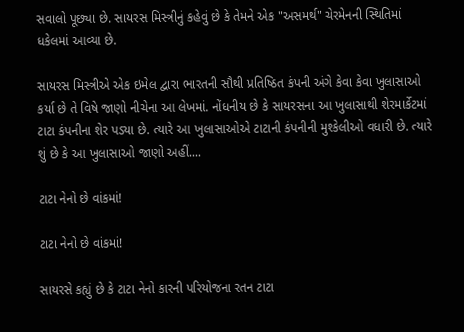સવાલો પૂછ્યા છે. સાયરસ મિસ્ત્રીનું કહેવું છે કે તેમને એક "અસમર્થ" ચેરમેનની સ્થિતિમાં ધકેલમાં આવ્યા છે.

સાયરસ મિસ્ત્રીએ એક ઇમેલ દ્વારા ભારતની સૌથી પ્રતિષ્ઠિત કંપની અંગે કેવા કેવા ખુલાસાઓ કર્યા છે તે વિષે જાણો નીચેના આ લેખમાં. નોંધનીય છે કે સાયરસના આ ખુલાસાથી શેરમાર્કેટમાં ટાટા કંપનીના શેર પડ્યા છે. ત્યારે આ ખુલાસાઓએ ટાટાની કંપનીની મુશ્કેલીઓ વધારી છે. ત્યારે શું છે કે આ ખુલાસાઓ જાણો અહીં....

ટાટા નેનો છે વાંકમાં!

ટાટા નેનો છે વાંકમાં!

સાયરસે કહ્યું છે કે ટાટા નેનો કારની પરિયોજના રતન ટાટા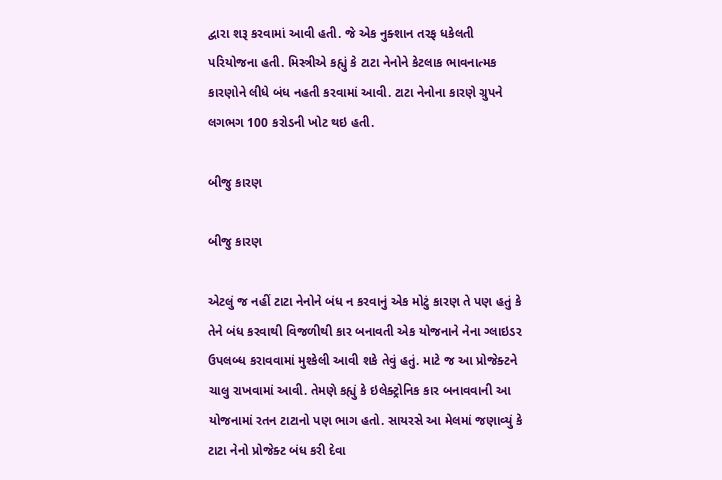દ્વારા શરૂ કરવામાં આવી હતી. જે એક નુક્શાન તરફ ધકેલતી પરિયોજના હતી. મિસ્ત્રીએ કહ્યું કે ટાટા નેનોને કેટલાક ભાવનાત્મક કારણોને લીધે બંધ નહતી કરવામાં આવી. ટાટા નેનોના કારણે ગ્રુપને લગભગ 100 કરોડની ખોટ થઇ હતી.

બીજુ કારણ

બીજુ કારણ

એટલું જ નહીં ટાટા નેનોને બંધ ન કરવાનું એક મોટું કારણ તે પણ હતું કે તેને બંધ કરવાથી વિજળીથી કાર બનાવતી એક યોજનાને નેના ગ્લાઇડર ઉપલબ્ધ કરાવવામાં મુશ્કેલી આવી શકે તેવું હતું. માટે જ આ પ્રોજેક્ટને ચાલુ રાખવામાં આવી. તેમણે કહ્યું કે ઇલેક્ટ્રોનિક કાર બનાવવાની આ યોજનામાં રતન ટાટાનો પણ ભાગ હતો. સાયરસે આ મેલમાં જણાવ્યું કે ટાટા નેનો પ્રોજેક્ટ બંધ કરી દેવા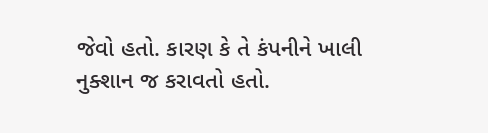જેવો હતો. કારણ કે તે કંપનીને ખાલી નુક્શાન જ કરાવતો હતો.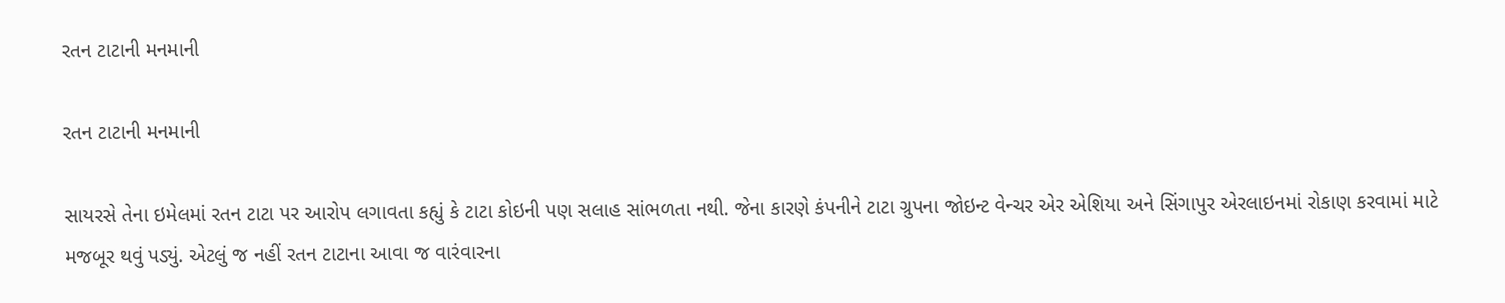રતન ટાટાની મનમાની

રતન ટાટાની મનમાની

સાયરસે તેના ઇમેલમાં રતન ટાટા પર આરોપ લગાવતા કહ્યું કે ટાટા કોઇની પણ સલાહ સાંભળતા નથી. જેના કારણે કંપનીને ટાટા ગ્રુપના જોઇન્ટ વેન્ચર એર એશિયા અને સિંગાપુર એરલાઇનમાં રોકાણ કરવામાં માટે મજબૂર થવું પડ્યું. એટલું જ નહીં રતન ટાટાના આવા જ વારંવારના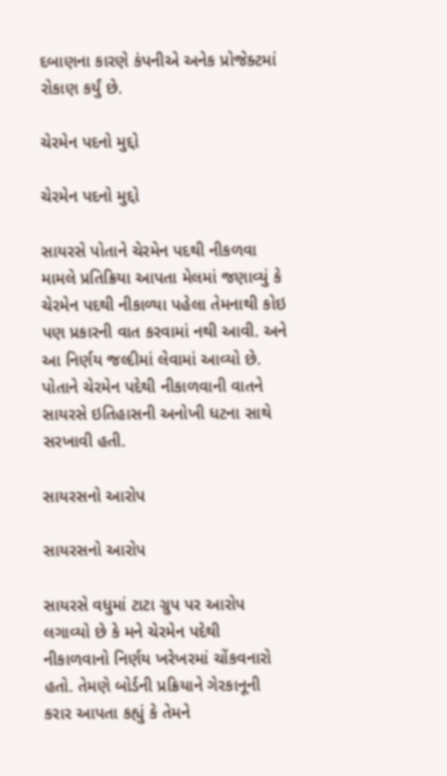દબાણના કારણે કંપનીએ અનેક પ્રોજેક્ટમાં રોકાણ કર્યું છે.

ચેરમેન પદનો મુદ્દો

ચેરમેન પદનો મુદ્દો

સાયરસે પોતાને ચેરમેન પદથી નીકળવા મામલે પ્રતિક્રિયા આપતા મેલમાં જણાવ્યું કે ચેરમેન પદથી નીકાળ્યા પહેલા તેમનાથી કોઇ પણ પ્રકારની વાત કરવામાં નથી આવી. અને આ નિર્ણય જલ્દીમાં લેવામાં આવ્યો છે. પોતાને ચેરમેન પદેથી નીકાળવાની વાતને સાયરસે ઇતિહાસની અનોખી ધટના સાથે સરખાવી હતી.

સાયરસનો આરોપ

સાયરસનો આરોપ

સાયરસે વધુમાં ટાટા ગ્રુપ પર આરોપ લગાવ્યો છે કે મને ચેરમેન પદેથી નીકાળવાનો નિર્ણય ખરેખરમાં ચોંકવનારો હતો. તેમણે બોર્ડની પ્રક્રિયાને ગેરકાનૂની કરાર આપતા કહ્યું કે તેમને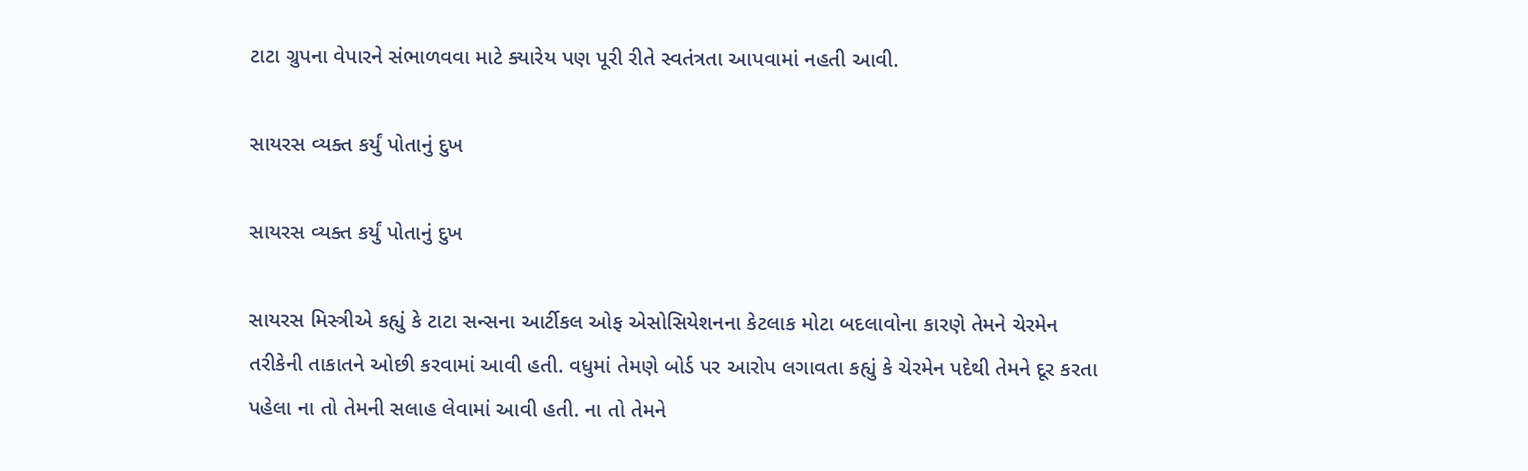ટાટા ગ્રુપના વેપારને સંભાળવવા માટે ક્યારેય પણ પૂરી રીતે સ્વતંત્રતા આપવામાં નહતી આવી.

સાયરસ વ્યક્ત કર્યું પોતાનું દુખ

સાયરસ વ્યક્ત કર્યું પોતાનું દુખ

સાયરસ મિસ્ત્રીએ કહ્યું કે ટાટા સન્સના આર્ટીકલ ઓફ એસોસિયેશનના કેટલાક મોટા બદલાવોના કારણે તેમને ચેરમેન તરીકેની તાકાતને ઓછી કરવામાં આવી હતી. વધુમાં તેમણે બોર્ડ પર આરોપ લગાવતા કહ્યું કે ચેરમેન પદેથી તેમને દૂર કરતા પહેલા ના તો તેમની સલાહ લેવામાં આવી હતી. ના તો તેમને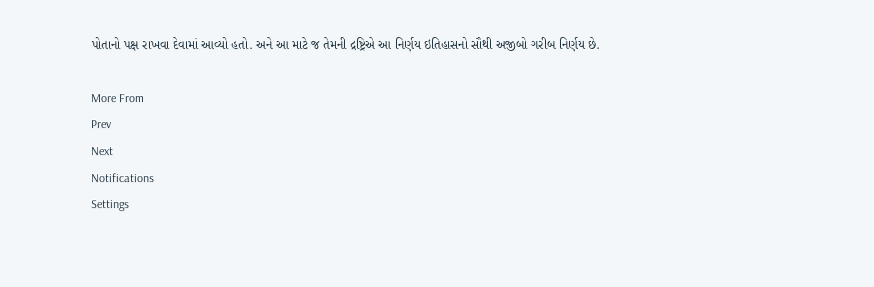પોતાનો પક્ષ રાખવા દેવામાં આવ્યો હતો. અને આ માટે જ તેમની દ્રષ્ટ્રિએ આ નિર્ણય ઇતિહાસનો સૌથી અજીબો ગરીબ નિર્ણય છે.

More From
Prev
Next
Notifications
Settings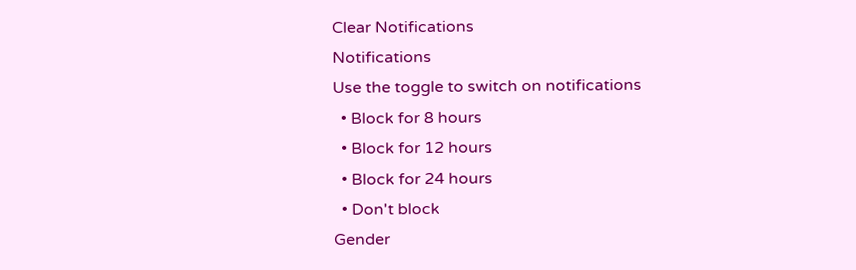Clear Notifications
Notifications
Use the toggle to switch on notifications
  • Block for 8 hours
  • Block for 12 hours
  • Block for 24 hours
  • Don't block
Gender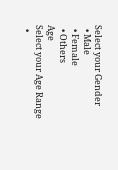Select your Gender
  • Male
  • Female
  • Others
Age
Select your Age Range
  •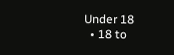Under 18
  • 18 to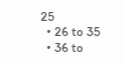25
  • 26 to 35
  • 36 to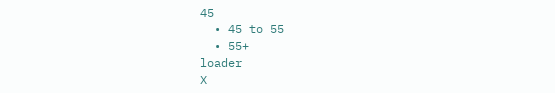45
  • 45 to 55
  • 55+
loader
X